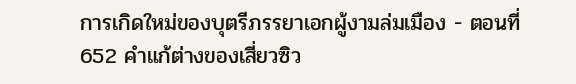การเกิดใหม่ของบุตรีภรรยาเอกผู้งามล่มเมือง - ตอนที่ 652 คำแก้ต่างของเสี่ยวซิว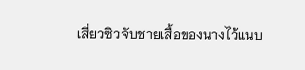เสี่ยวซิวจับชายเสื้อของนางไว้แนบ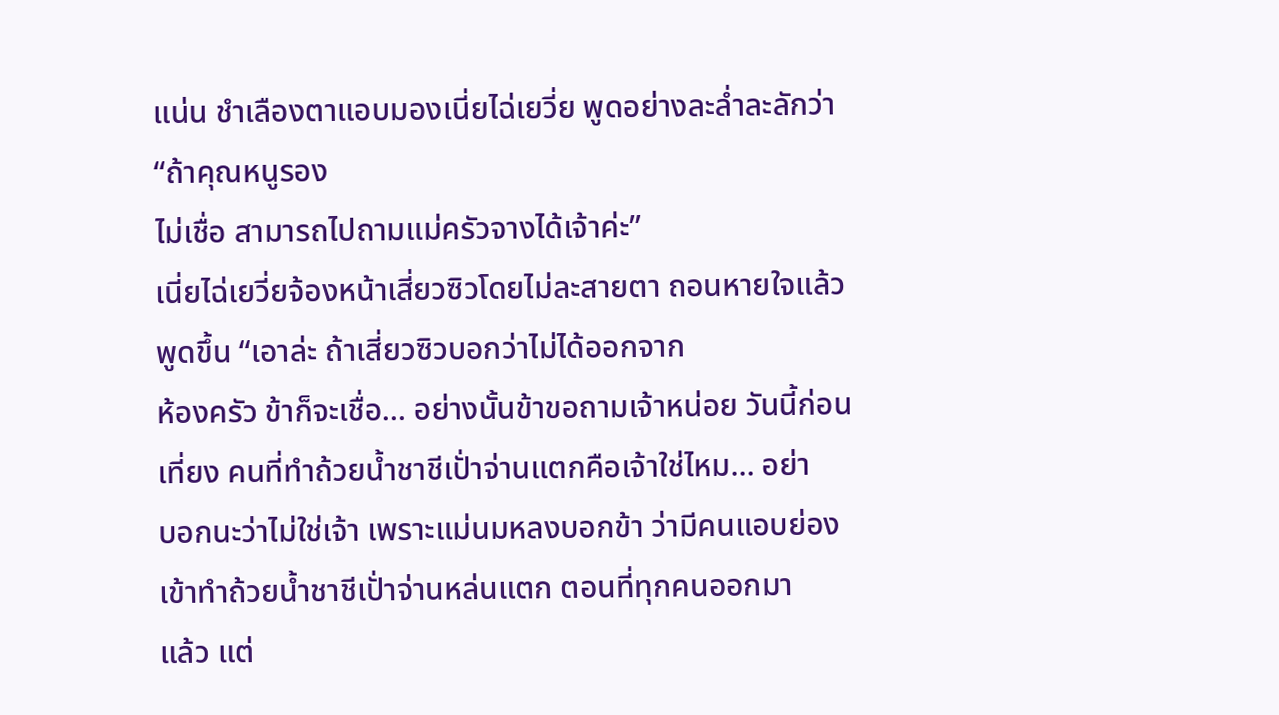แน่น ชำเลืองตาแอบมองเนี่ยไฉ่เยวี่ย พูดอย่างละลํ่าละลักว่า “ถ้าคุณหนูรอง
ไม่เชื่อ สามารถไปถามแม่ครัวจางได้เจ้าค่ะ”
เนี่ยไฉ่เยวี่ยจ้องหน้าเสี่ยวซิวโดยไม่ละสายตา ถอนหายใจแล้วพูดขึ้น “เอาล่ะ ถ้าเสี่ยวซิวบอกว่าไม่ได้ออกจาก
ห้องครัว ข้าก็จะเชื่อ… อย่างนั้นข้าขอถามเจ้าหน่อย วันนี้ก่อนเที่ยง คนที่ทำถ้วยนํ้าชาชีเปั่าจ่านแตกคือเจ้าใช่ไหม… อย่า
บอกนะว่าไม่ใช่เจ้า เพราะแม่นมหลงบอกข้า ว่ามีคนแอบย่องเข้าทำถ้วยนํ้าชาชีเปั่าจ่านหล่นแตก ตอนที่ทุกคนออกมา
แล้ว แต่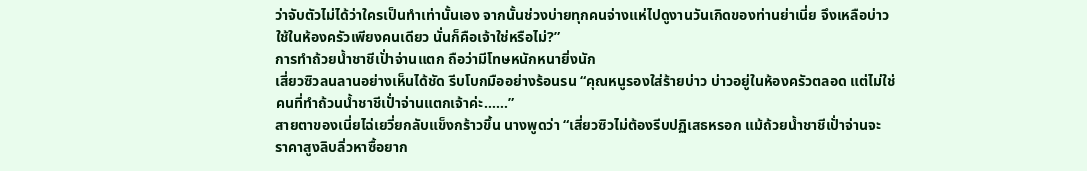ว่าจับตัวไม่ได้ว่าใครเป็นทำเท่านั้นเอง จากนั้นช่วงบ่ายทุกคนจ่างแห่ไปดูงานวันเกิดของท่านย่าเนี่ย จึงเหลือบ่าว
ใช้ในห้องครัวเพียงคนเดียว นั่นก็คือเจ้าใช่หรือไม่?”
การทำถ้วยนํ้าชาชีเปั่าจ่านแตก ถือว่ามีโทษหนักหนายิ่งนัก
เสี่ยวซิวลนลานอย่างเห็นได้ชัด รีบโบกมืออย่างร้อนรน “คุณหนูรองใส่ร้ายบ่าว บ่าวอยู่ในห้องครัวตลอด แต่ไม่ใช่
คนที่ทำถ้วนนํ้าชาชีเปั่าจ่านแตกเจ้าค่ะ……”
สายตาของเนี่ยไฉ่เยวี่ยกลับแข็งกร้าวขึ้น นางพูดว่า “เสี่ยวซิวไม่ต้องรีบปฏิเสธหรอก แม้ถ้วยนํ้าชาชีเปั่าจ่านจะ
ราคาสูงลิบลิ่วหาซื้อยาก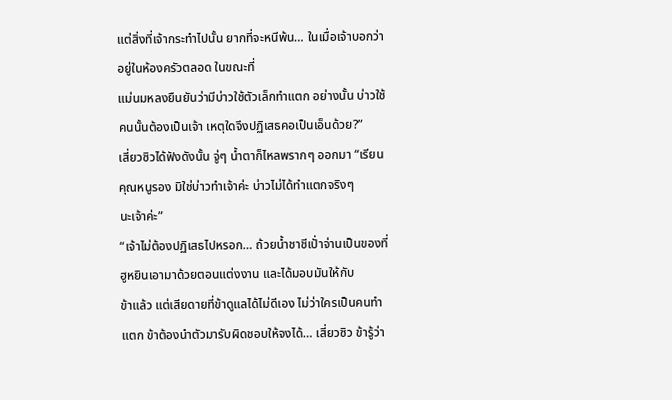แต่สิ่งที่เจ้ากระทำไปนั้น ยากที่จะหนีพ้น… ในเมื่อเจ้าบอกว่าอยู่ในห้องครัวตลอด ในขณะที่
แม่นมหลงยืนยันว่ามีบ่าวใช้ตัวเล็กทำแตก อย่างนั้น บ่าวใช้คนนั้นต้องเป็นเจ้า เหตุใดจึงปฏิเสธคอเป็นเอ็นด้วย?”
เสี่ยวซิวได้ฟังดังนั้น จู่ๆ นํ้าตาก็ไหลพรากๆ ออกมา “เรียนคุณหนูรอง มิใช่บ่าวทำเจ้าค่ะ บ่าวไม่ได้ทำแตกจริงๆ
นะเจ้าค่ะ”
“เจ้าไม่ต้องปฏิเสธไปหรอก… ถ้วยนํ้าชาชีเปั่าจ่านเป็นของที่ฮูหยินเอามาด้วยตอนแต่งงาน และได้มอบมันให้กับ
ข้าแล้ว แต่เสียดายที่ข้าดูแลได้ไม่ดีเอง ไม่ว่าใครเป็นคนทำแตก ข้าต้องนำตัวมารับผิดชอบให้จงได้… เสี่ยวซิว ข้ารู้ว่า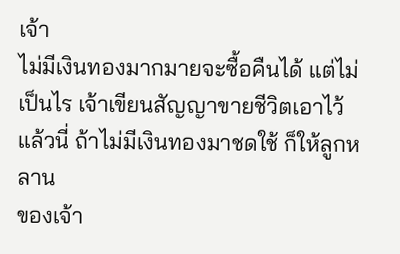เจ้า
ไม่มีเงินทองมากมายจะซื้อคืนได้ แต่ไม่เป็นไร เจ้าเขียนสัญญาขายชีวิตเอาไว้แล้วนี่ ถ้าไม่มีเงินทองมาชดใช้ ก็ให้ลูกหลาน
ของเจ้า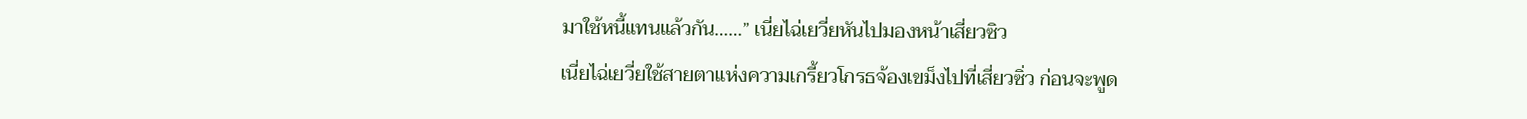มาใช้หนี้แทนแล้วกัน……” เนี่ยไฉ่เยวี่ยหันไปมองหน้าเสี่ยวซิว
เนี่ยไฉ่เยวี่ยใช้สายตาแห่งความเกรี้ยวโกรธจ้องเขม็งไปที่เสี่ยวซิ่ว ก่อนจะพูด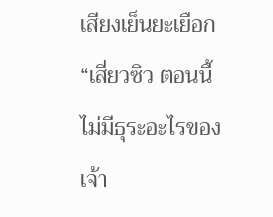เสียงเย็นยะเยือก “เสี่ยวซิว ตอนนี้
ไม่มีธุระอะไรของเจ้า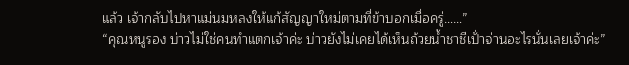แล้ว เจ้ากลับไปหาแม่นมหลงให้แก้สัญญาใหม่ตามที่ข้าบอกเมื่อครู่……”
“คุณหนูรอง บ่าวไม่ใช่คนทำแตกเจ้าค่ะ บ่าวยังไม่เคยได้เห็นถ้วยนํ้าชาชีเปั่าจ่านอะไรนั่นเลยเจ้าค่ะ”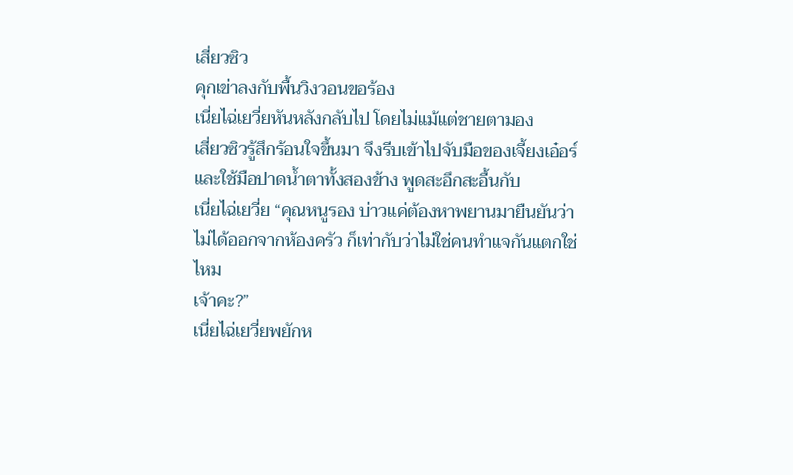เสี่ยวซิว
คุกเข่าลงกับพื้นวิงวอนขอร้อง
เนี่ยไฉ่เยวี่ยหันหลังกลับไป โดยไม่แม้แต่ชายตามอง
เสี่ยวซิวรู้สึกร้อนใจขึ้นมา จึงรีบเข้าไปจับมือของเจี้ยงเอ๋อร์ และใช้มือปาดนํ้าตาทั้งสองข้าง พูดสะอึกสะอื้นกับ
เนี่ยไฉ่เยวี่ย “คุณหนูรอง บ่าวแค่ต้องหาพยานมายืนยันว่าไม่ได้ออกจากห้องครัว ก็เท่ากับว่าไม่ใช่คนทำแจกันแตกใช่ไหม
เจ้าคะ?”
เนี่ยไฉ่เยวี่ยพยักห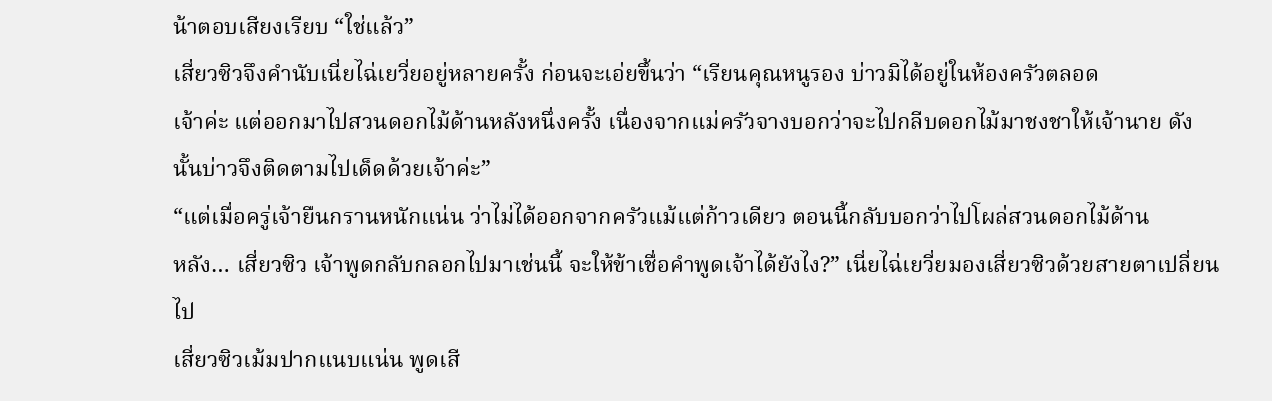น้าตอบเสียงเรียบ “ใช่แล้ว”
เสี่ยวซิวจึงคำนับเนี่ยไฉ่เยวี่ยอยู่หลายครั้ง ก่อนจะเอ่ยขึ้นว่า “เรียนคุณหนูรอง บ่าวมิได้อยู่ในห้องครัวตลอด
เจ้าค่ะ แต่ออกมาไปสวนดอกไม้ด้านหลังหนึ่งครั้ง เนื่องจากแม่ครัวจางบอกว่าจะไปกลีบดอกไม้มาชงชาให้เจ้านาย ดัง
นั้นบ่าวจึงติดตามไปเด็ดด้วยเจ้าค่ะ”
“แต่เมื่อครู่เจ้ายืนกรานหนักแน่น ว่าไม่ได้ออกจากครัวแม้แต่ก้าวเดียว ตอนนี้กลับบอกว่าไปโผล่สวนดอกไม้ด้าน
หลัง… เสี่ยวซิว เจ้าพูดกลับกลอกไปมาเช่นนี้ จะให้ข้าเชื่อคำพูดเจ้าได้ยังไง?” เนี่ยไฉ่เยวี่ยมองเสี่ยวซิวด้วยสายตาเปลี่ยน
ไป
เสี่ยวซิวเม้มปากแนบแน่น พูดเสี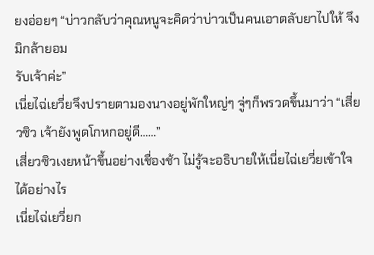ยงอ่อยๆ “บ่าวกลับว่าคุณหนูจะคิดว่าบ่าวเป็นคนเอาตลับยาไปให้ จึงมิกล้ายอม
รับเจ้าค่ะ”
เนี่ยไฉ่เยวี่ยจึงปรายตามองนางอยู่พักใหญ่ๆ จู่ๆก็พรวดขึ้นมาว่า “เสี่ยวซิว เจ้ายังพูดโกหกอยู่ดี……”
เสี่ยวซิวเงยหน้าขึ้นอย่างเชื่องช้า ไม่รู้จะอธิบายให้เนี่ยไฉ่เยวี่ยเข้าใจได้อย่างไร
เนี่ยไฉ่เยวี่ยก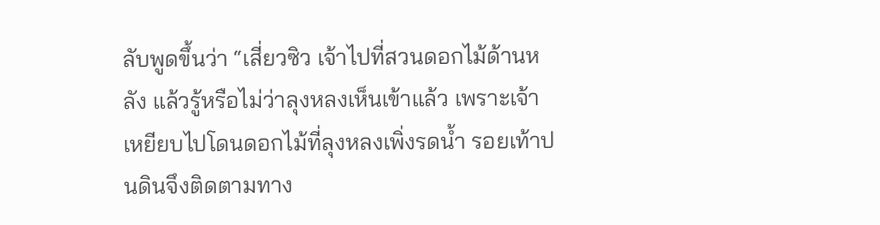ลับพูดขึ้นว่า “เสี่ยวซิว เจ้าไปที่สวนดอกไม้ด้านหลัง แล้วรู้หรือไม่ว่าลุงหลงเห็นเข้าแล้ว เพราะเจ้า
เหยียบไปโดนดอกไม้ที่ลุงหลงเพิ่งรดนํ้า รอยเท้าปนดินจึงติดตามทาง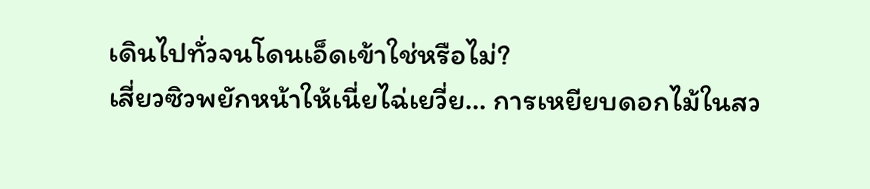เดินไปทั่วจนโดนเอ็ดเข้าใช่หรือไม่?
เสี่ยวซิวพยักหน้าให้เนี่ยไฉ่เยวี่ย… การเหยียบดอกไม้ในสว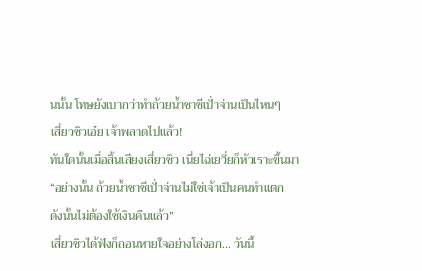นนั้น โทษยังเบากว่าทำถ้วยนํ้าชาชีเปั่าจ่านเป็นไหนๆ
เสี่ยวซิวเอ๋ย เจ้าพลาดไปแล้ว!
ทันใดนั้นเมื่อสิ้นเสียงเสี่ยวซิว เนี่ยไฉ่เยวี่ยก็หัวเราะขึ้นมา “อย่างนั้น ถ้วยนํ้าชาชีเปั่าจ่านไม่ใช่เจ้าเป็นคนทำแตก
ดังนั้นไม่ต้องใช้เงินคืนแล้ว”
เสี่ยวซิวได้ฟังก็ถอนหายใจอย่างโล่งอก… วันนี้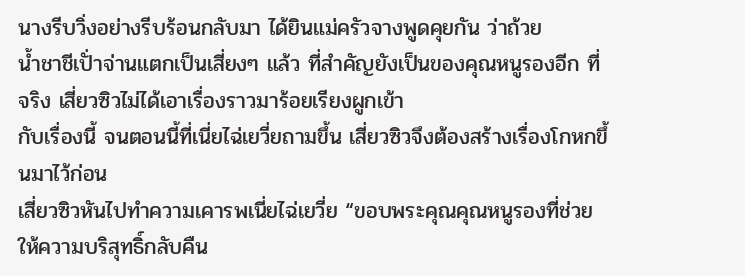นางรีบวิ่งอย่างรีบร้อนกลับมา ได้ยินแม่ครัวจางพูดคุยกัน ว่าถ้วย
นํ้าชาชีเปั่าจ่านแตกเป็นเสี่ยงๆ แล้ว ที่สำคัญยังเป็นของคุณหนูรองอีก ที่จริง เสี่ยวซิวไม่ได้เอาเรื่องราวมาร้อยเรียงผูกเข้า
กับเรื่องนี้ จนตอนนี้ที่เนี่ยไฉ่เยวี่ยถามขึ้น เสี่ยวซิวจึงต้องสร้างเรื่องโกหกขึ้นมาไว้ก่อน
เสี่ยวซิวหันไปทำความเคารพเนี่ยไฉ่เยวี่ย “ขอบพระคุณคุณหนูรองที่ช่วยให้ความบริสุทธิ์กลับคืน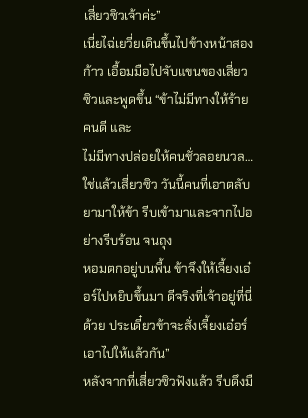เสี่ยวซิวเจ้าค่ะ”
เนี่ยไฉ่เยวี่ยเดินขึ้นไปข้างหน้าสองก้าว เอื้อมมือไปจับแขนของเสี่ยวซิวและพูดขึ้น “ข้าไม่มีทางให้ร้ายคนดี และ
ไม่มีทางปล่อยให้คนชั่วลอยนวล… ใช่แล้วเสี่ยวซิว วันนี้คนที่เอาตลับยามาให้ข้า รีบเข้ามาและจากไปอย่างรีบร้อน จนถุง
หอมตกอยู่บนพื้น ข้าจึงให้เจี้ยงเอ๋อร์ไปหยิบขึ้นมา ดีจริงที่เจ้าอยู่ที่นี่ด้วย ประเดี๋ยวข้าจะสั่งเจี้ยงเอ๋อร์เอาไปให้แล้วกัน”
หลังจากที่เสี่ยวซิวฟังแล้ว รีบดึงมื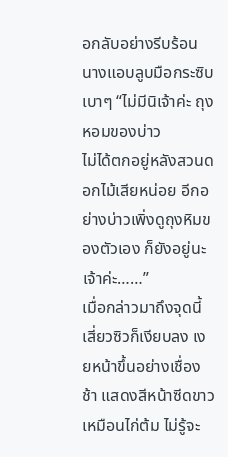อกลับอย่างรีบร้อน นางแอบลูบมือกระซิบเบาๆ “ไม่มีนิเจ้าค่ะ ถุงหอมของบ่าว
ไม่ได้ตกอยู่หลังสวนดอกไม้เสียหน่อย อีกอย่างบ่าวเพิ่งดูถุงหิมของตัวเอง ก็ยังอยู่นะเจ้าค่ะ……”
เมื่อกล่าวมาถึงจุดนี้ เสี่ยวซิวก็เงียบลง เงยหน้าขึ้นอย่างเชื่องช้า แสดงสีหน้าซีดขาวเหมือนไก่ต้ม ไม่รู้จะ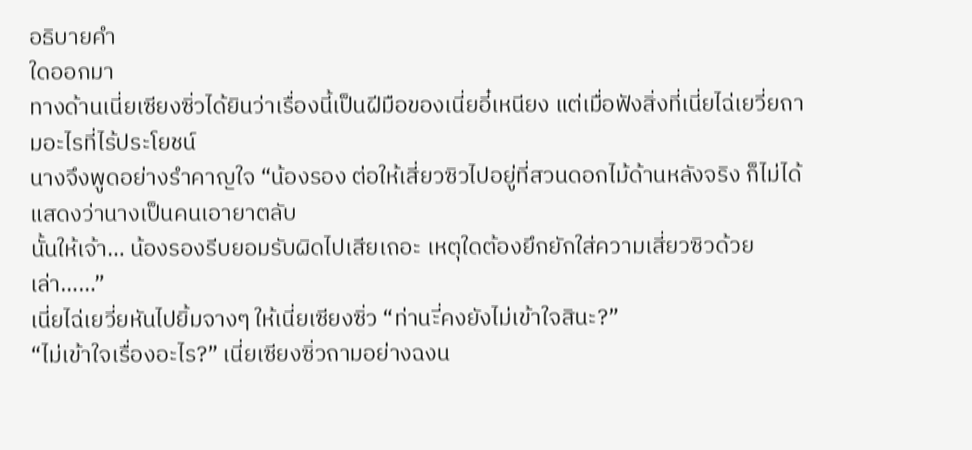อธิบายคำ
ใดออกมา
ทางด้านเนี่ยเซียงซิ่วได้ยินว่าเรื่องนี้เป็นฝีมือของเนี่ยอี๋เหนียง แต่เมื่อฟังสิ่งที่เนี่ยไฉ่เยวี่ยถามอะไรที่ไร้ประโยชน์
นางจึงพูดอย่างรำคาญใจ “น้องรอง ต่อให้เสี่ยวซิวไปอยู่ที่สวนดอกไม้ด้านหลังจริง ก็ไม่ได้แสดงว่านางเป็นคนเอายาตลับ
นั้นให้เจ้า… น้องรองรีบยอมรับผิดไปเสียเถอะ เหตุใดต้องยึกยักใส่ความเสี่ยวซิวด้วยเล่า……”
เนี่ยไฉ่เยวี่ยหันไปยิ้มจางๆ ให้เนี่ยเซียงซิ่ว “ท่านะี่คงยังไม่เข้าใจสินะ?”
“ไม่เข้าใจเรื่องอะไร?” เนี่ยเซียงซิ่วถามอย่างฉงน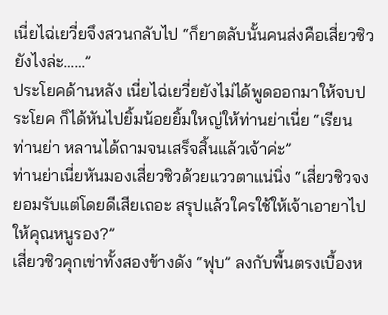เนี่ยไฉ่เยวี่ยจึงสวนกลับไป “ก็ยาตลับนั้นคนส่งคือเสี่ยวซิวยังไงล่ะ……”
ประโยคด้านหลัง เนี่ยไฉ่เยวี่ยยังไม่ได้พูดออกมาให้จบประโยค ก็ได้หันไปยิ้มน้อยยิ้มใหญ่ให้ท่านย่าเนี่ย “เรียน
ท่านย่า หลานได้ถามจนเสร็จสิ้นแล้วเจ้าค่ะ”
ท่านย่าเนี่ยหันมองเสี่ยวซิวด้วยแววตาแน่นิ่ง “เสี่ยวซิวจงยอมรับแต่โดยดีเสียเถอะ สรุปแล้วใครใช้ให้เจ้าเอายาไป
ให้คุณหนูรอง?”
เสี่ยวซิวคุกเข่าทั้งสองข้างดัง “ฟุบ” ลงกับพื้นตรงเบื้องห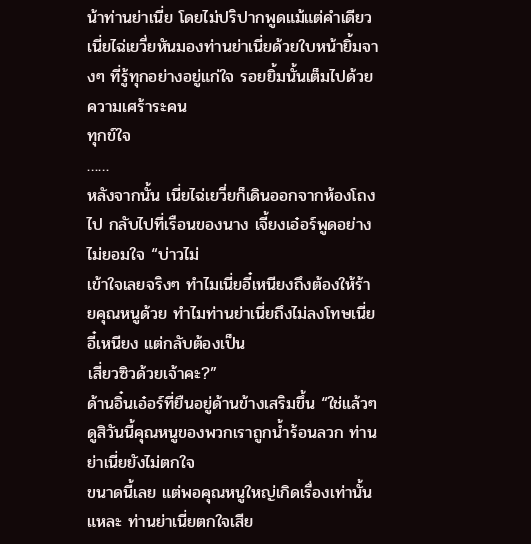น้าท่านย่าเนี่ย โดยไม่ปริปากพูดแม้แต่คำเดียว
เนี่ยไฉ่เยวี่ยหันมองท่านย่าเนี่ยด้วยใบหน้ายิ้มจางๆ ที่รู้ทุกอย่างอยู่แก่ใจ รอยยิ้มนั้นเต็มไปด้วยความเศร้าระคน
ทุกข์ใจ
……
หลังจากนั้น เนี่ยไฉ่เยวี่ยก็เดินออกจากห้องโถงไป กลับไปที่เรือนของนาง เจี้ยงเอ๋อร์พูดอย่างไม่ยอมใจ “บ่าวไม่
เข้าใจเลยจริงๆ ทำไมเนี่ยอี๋เหนียงถึงต้องให้ร้ายคุณหนูด้วย ทำไมท่านย่าเนี่ยถึงไม่ลงโทษเนี่ยอี๋เหนียง แต่กลับต้องเป็น
เสี่ยวซิวด้วยเจ้าคะ?”
ด้านอิ๋นเอ๋อร์ที่ยืนอยู่ด้านข้างเสริมขึ้น “ใช่แล้วๆ ดูสิวันนี้คุณหนูของพวกเราถูกนํ้าร้อนลวก ท่านย่าเนี่ยยังไม่ตกใจ
ขนาดนี้เลย แต่พอคุณหนูใหญ่เกิดเรื่องเท่านั้นแหละ ท่านย่าเนี่ยตกใจเสีย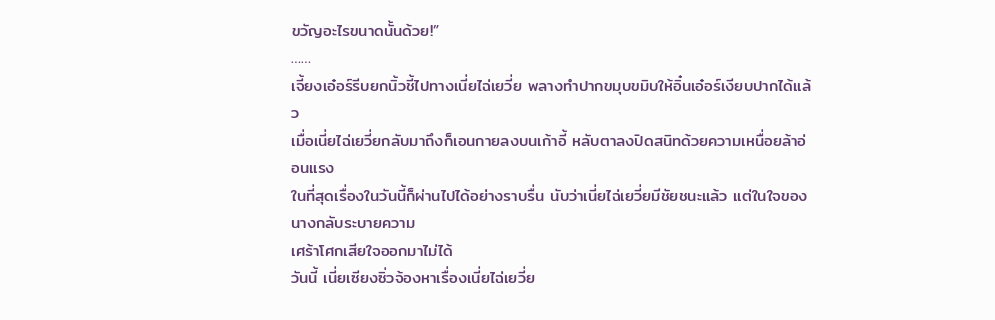ขวัญอะไรขนาดนั้นด้วย!”
……
เจี้ยงเอ๋อร์รีบยกนิ้วชี้ไปทางเนี่ยไฉ่เยวี่ย พลางทำปากขมุบขมิบให้อิ๋นเอ๋อร์เงียบปากได้แล้ว
เมื่อเนี่ยไฉ่เยวี่ยกลับมาถึงก็เอนกายลงบนเก้าอี้ หลับตาลงปิดสนิทด้วยความเหนื่อยล้าอ่อนแรง
ในที่สุดเรื่องในวันนี้ก็ผ่านไปได้อย่างราบรื่น นับว่าเนี่ยไฉ่เยวี่ยมีชัยชนะแล้ว แต่ในใจของนางกลับระบายความ
เศร้าโศกเสียใจออกมาไม่ได้
วันนี้ เนี่ยเซียงซิ่วจ้องหาเรื่องเนี่ยไฉ่เยวี่ย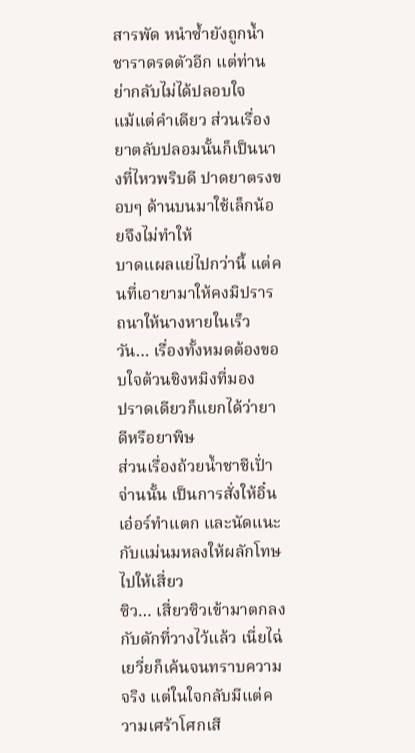สารพัด หนำซํ้ายังถูกนํ้าชาราดรดตัวอีก แต่ท่านย่ากลับไม่ได้ปลอบใจ
แม้แต่คำเดียว ส่วนเรื่องยาตลับปลอมนั้นก็เป็นนางที่ไหวพริบดี ปาดยาตรงขอบๆ ด้านบนมาใช้เล็กน้อยจึงไม่ทำให้
บาดแผลแย่ไปกว่านี้ แต่คนที่เอายามาให้คงมิปรารถนาให้นางหายในเร็ววัน… เรื่องทั้งหมดต้องขอบใจต้วนชิงหมิงที่มอง
ปราดเดียวก็แยกได้ว่ายาดีหรือยาพิษ
ส่วนเรื่องถ้วยนํ้าชาชีเปั่าจ่านนั้น เป็นการสั่งให้อิ๋นเอ๋อร์ทำแตก และนัดแนะกับแม่นมหลงให้ผลักโทษไปให้เสี่ยว
ซิว… เสี่ยวซิวเข้ามาตกลงกับดักที่วางไว้แล้ว เนี่ยไฉ่เยวี่ยก็เค้นจนทราบความจริง แต่ในใจกลับมีแต่ความเศร้าโศกเสี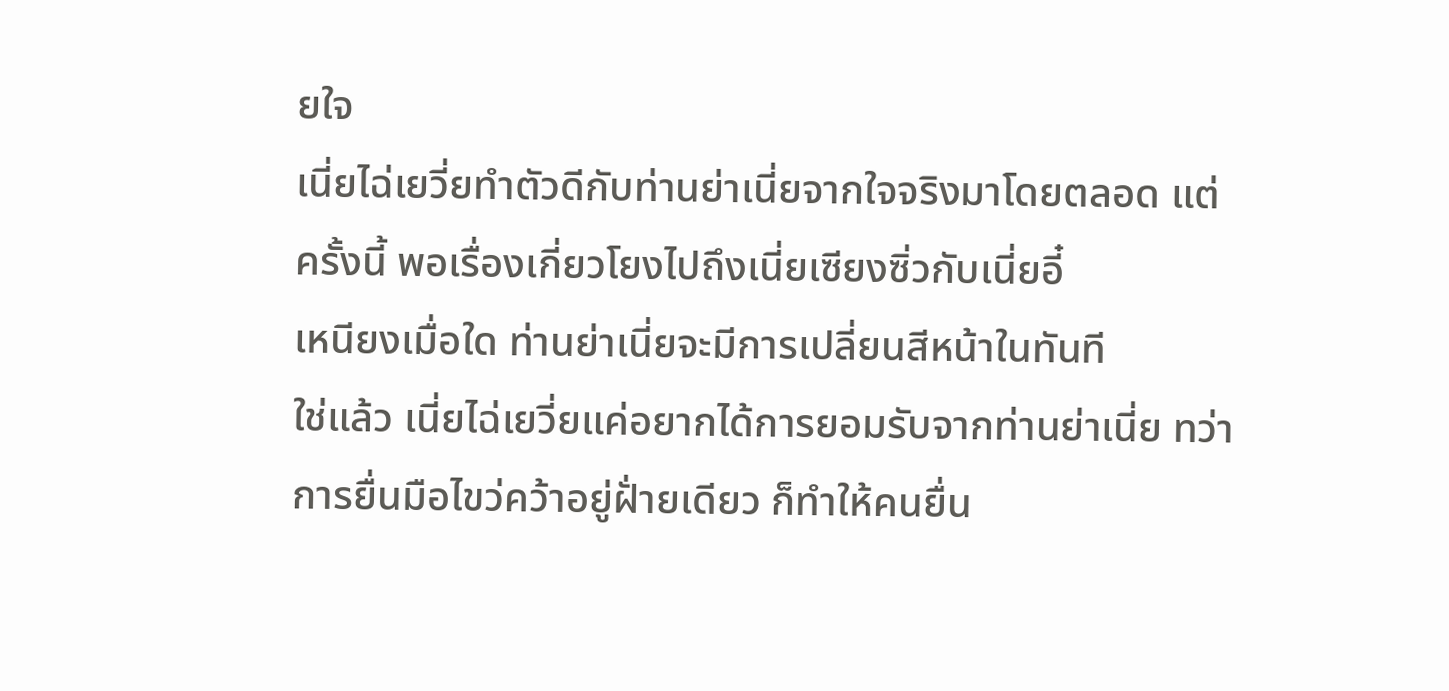ยใจ
เนี่ยไฉ่เยวี่ยทำตัวดีกับท่านย่าเนี่ยจากใจจริงมาโดยตลอด แต่ครั้งนี้ พอเรื่องเกี่ยวโยงไปถึงเนี่ยเซียงซิ่วกับเนี่ยอี๋
เหนียงเมื่อใด ท่านย่าเนี่ยจะมีการเปลี่ยนสีหน้าในทันที
ใช่แล้ว เนี่ยไฉ่เยวี่ยแค่อยากได้การยอมรับจากท่านย่าเนี่ย ทว่าการยื่นมือไขว่คว้าอยู่ฝั่ายเดียว ก็ทำให้คนยื่น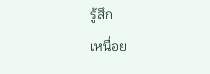รู้สึก
เหนื่อย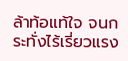ล้าท้อแท้ใจ จนกระทั่งไร้เรี่ยวแรง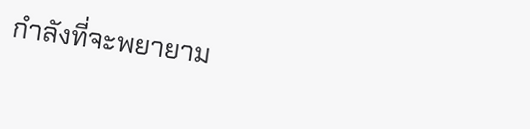กำลังที่จะพยายาม